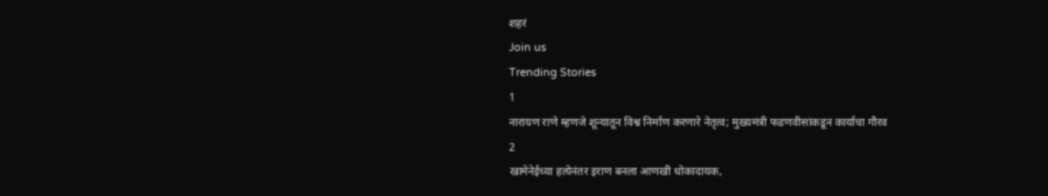शहरं
Join us
Trending Stories
1
नारायण राणे म्हणजे शून्यातून विश्व निर्माण करणारे नेतृत्व; मुख्यमंत्री फडणवीसांकडून कार्याचा गौरव
2
खामेनेईच्या हत्येनंतर इराण बनला आणखी धोकादायक,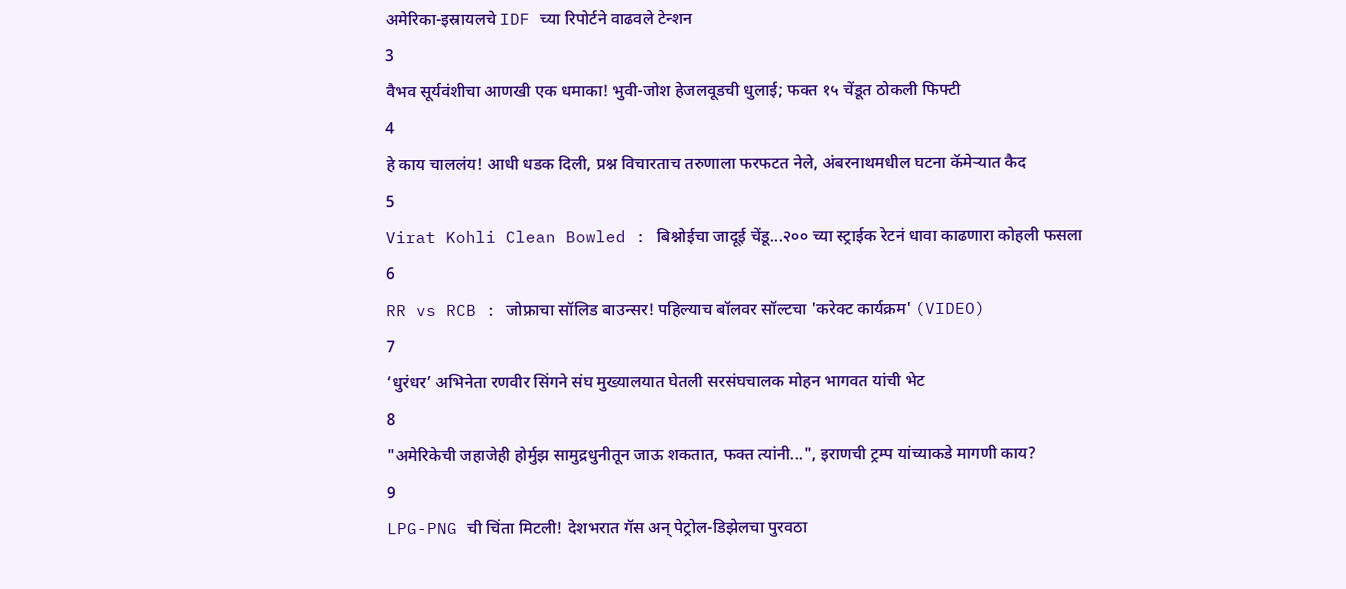अमेरिका-इस्रायलचे IDF च्या रिपोर्टने वाढवले टेन्शन
3
वैभव सूर्यवंशीचा आणखी एक धमाका! भुवी-जोश हेजलवूडची धुलाई; फक्त १५ चेंडूत ठोकली फिफ्टी
4
हे काय चाललंय! आधी धडक दिली, प्रश्न विचारताच तरुणाला फरफटत नेले, अंबरनाथमधील घटना कॅमेऱ्यात कैद
5
Virat Kohli Clean Bowled : बिश्नोईचा जादूई चेंडू...२०० च्या स्ट्राईक रेटनं धावा काढणारा कोहली फसला
6
RR vs RCB : जोफ्राचा सॉलिड बाउन्सर! पहिल्याच बॉलवर सॉल्टचा 'करेक्ट कार्यक्रम' (VIDEO)
7
‘धुरंधर’ अभिनेता रणवीर सिंगने संघ मुख्यालयात घेतली सरसंघचालक मोहन भागवत यांची भेट
8
"अमेरिकेची जहाजेही होर्मुझ सामुद्रधुनीतून जाऊ शकतात, फक्त त्यांनी...", इराणची ट्रम्प यांच्याकडे मागणी काय?
9
LPG-PNG ची चिंता मिटली! देशभरात गॅस अन् पेट्रोल-डिझेलचा पुरवठा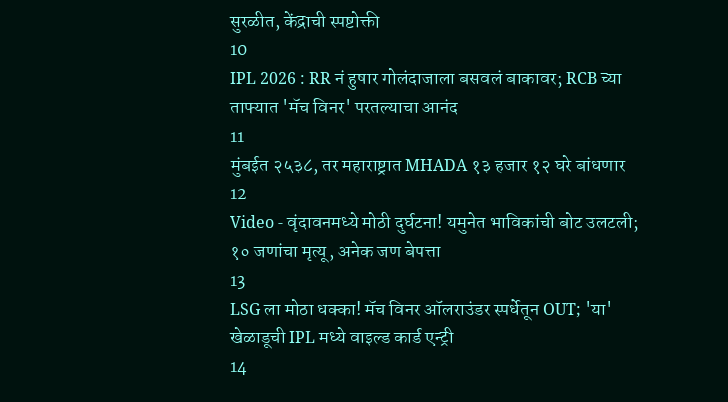सुरळीत, केंद्राची स्पष्टोक्ती
10
IPL 2026 : RR नं हुषार गोलंदाजाला बसवलं बाकावर; RCB च्या ताफ्यात 'मॅच विनर' परतल्याचा आनंद
11
मुंबईत २५३८, तर महाराष्ट्रात MHADA १३ हजार १२ घरे बांधणार
12
Video - वृंदावनमध्ये मोठी दुर्घटना! यमुनेत भाविकांची बोट उलटली; १० जणांचा मृत्यू, अनेक जण बेपत्ता
13
LSG ला मोठा धक्का! मॅच विनर ऑलराउंडर स्पर्धेतून OUT; 'या' खेळाडूची IPL मध्ये वाइल्ड कार्ड एन्ट्री
14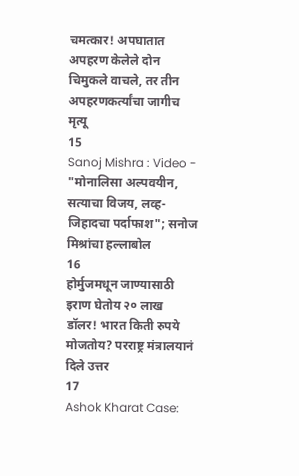चमत्कार! अपघातात अपहरण केलेले दोन चिमुकले वाचले, तर तीन अपहरणकर्त्यांचा जागीच मृत्यू
15
Sanoj Mishra : Video - "मोनालिसा अल्पवयीन, सत्याचा विजय, लव्ह-जिहादचा पर्दाफाश"; सनोज मिश्रांचा हल्लाबोल
16
होर्मुजमधून जाण्यासाठी इराण घेतोय २० लाख डॉलर! भारत किती रुपये मोजतोय? परराष्ट्र मंत्रालयानं दिले उत्तर
17
Ashok Kharat Case: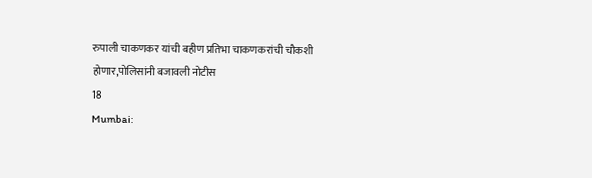रुपाली चाकणकर यांची बहीण प्रतिभा चाकणकरांची चौकशी होणार,पोलिसांनी बजावली नोटीस
18
Mumbai: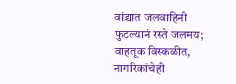वांद्र्यात जलवाहिनी फुटल्यानं रस्ते जलमय; वाहतूक विस्कळीत, नागरिकांचेही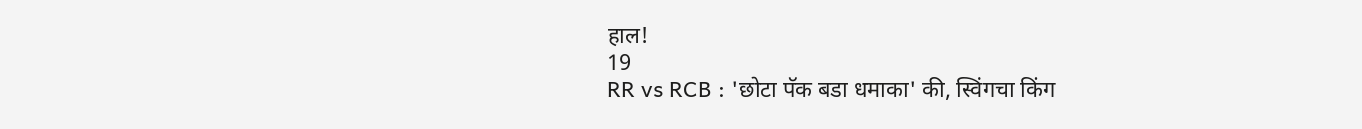हाल!
19
RR vs RCB : 'छोटा पॅक बडा धमाका' की, स्विंगचा किंग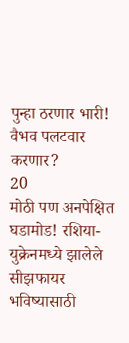पुन्हा ठरणार भारी! वैभव पलटवार करणार?
20
मोठी पण अनपेक्षित घडामोड! रशिया-युक्रेनमध्ये झालेले सीझफायर भविष्यासाठी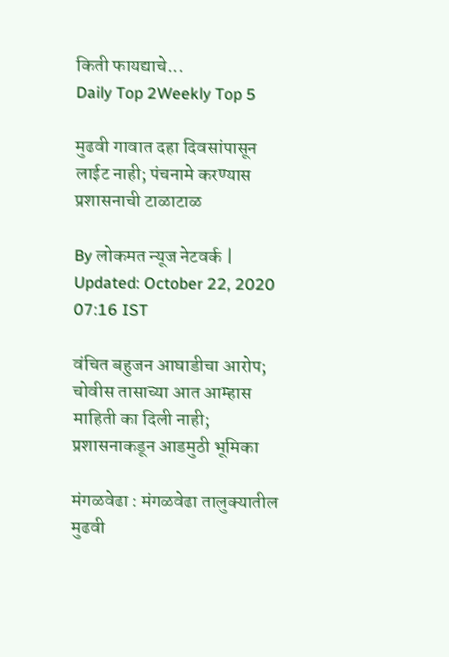किती फायद्याचे...
Daily Top 2Weekly Top 5

मुढवी गावात दहा दिवसांपासून लाईट नाही; पंचनामे करण्यास प्रशासनाची टाळाटाळ

By लोकमत न्यूज नेटवर्क | Updated: October 22, 2020 07:16 IST

वंचित बहुजन आघाडीचा आरोप; चोवीस तासाच्या आत आम्हास माहिती का दिली नाही; प्रशासनाकडून आडमुठी भूमिका

मंगळवेढा : मंगळवेढा तालुक्यातील मुढवी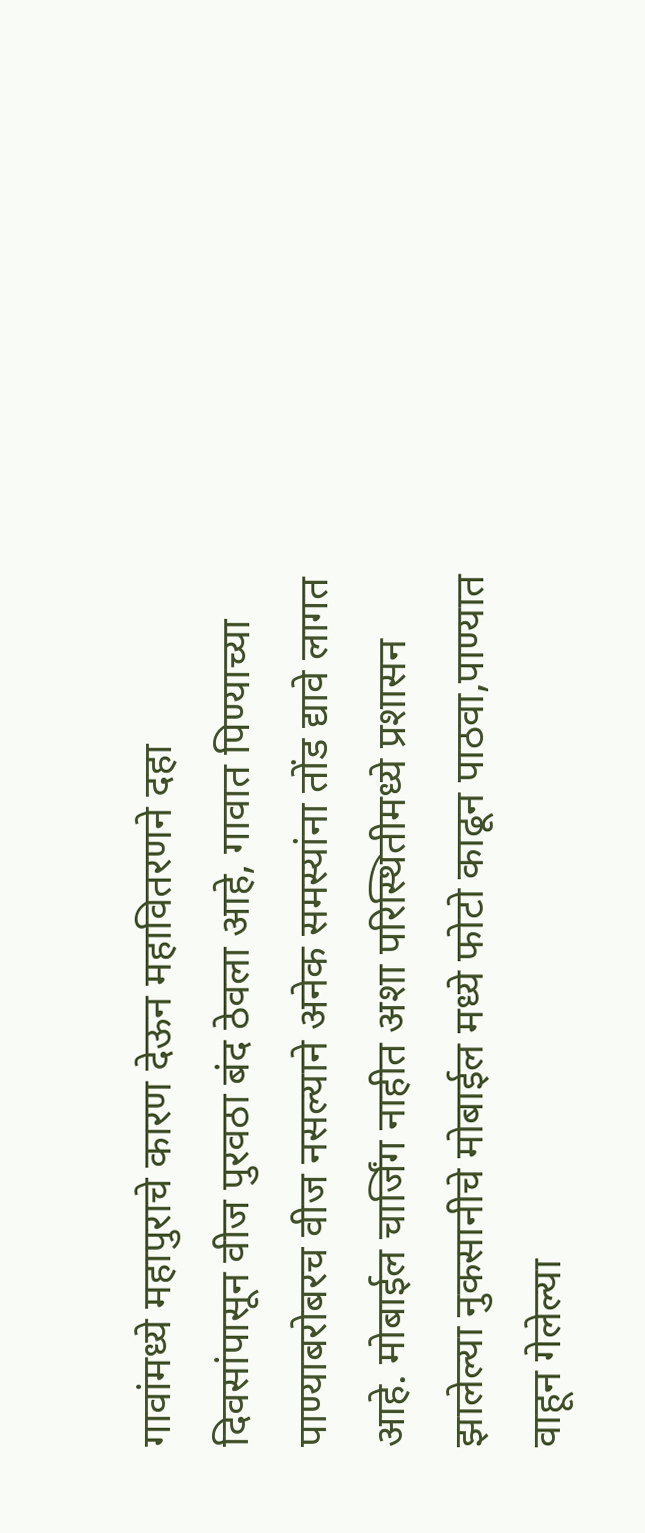गावांमध्ये महापुराचे कारण देऊन महावितरणने दहा दिवसांपासून वीज पुरवठा बंद ठेवला आहे, गावात पिण्याच्या पाण्याबरोबरच वीज नसल्याने अनेक समस्यांना तोंड द्यावे लागत आहे. मोबाईल चार्जिंग नाहीत अशा परिस्थितीमध्ये प्रशासन झालेल्या नुकसानीचे मोबाईल मध्ये फोटो काढून पाठवा,पाण्यात वाहून गेलेल्या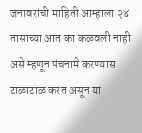जनावरांची माहिती आम्हाला २४ तासाच्या आत का कळवली नाही असे म्हणून पंचनामे करण्यास टाळाटाळ करत असून या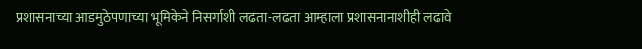प्रशासनाच्या आडमुठेपणाच्या भूमिकेने निसर्गाशी लढता-लढता आम्हाला प्रशासनानाशीही लढावे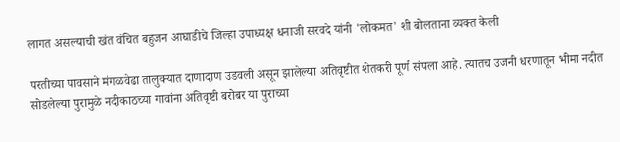लागत असल्याची खंत वंचित बहुजन आघाडीचे जिल्हा उपाध्यक्ष धनाजी सरवदे यांनी 'लोकमत' शी बोलताना व्यक्त केली

परतीच्या पावसाने मंगळवेढा तालुक्यात दाणादाण उडवली असून झालेल्या अतिवृष्टीत शेतकरी पूर्ण संपला आहे. त्यातच उजनी धरणातून भीमा नदीत सोडलेल्या पुरामुळे नदीकाठच्या गावांना अतिवृष्टी बरोबर या पुराच्या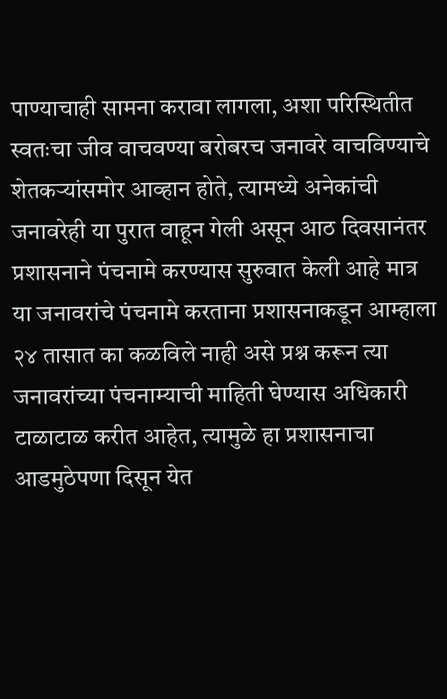पाण्याचाही सामना करावा लागला, अशा परिस्थितीत स्वतःचा जीव वाचवण्या बरोबरच जनावरे वाचविण्याचे शेतकऱ्यांसमोर आव्हान होते, त्यामध्ये अनेकांची जनावरेही या पुरात वाहून गेली असून आठ दिवसानंतर प्रशासनाने पंचनामे करण्यास सुरुवात केली आहे मात्र या जनावरांचे पंचनामे करताना प्रशासनाकडून आम्हाला २४ तासात का कळविले नाही असे प्रश्न करून त्या जनावरांच्या पंचनाम्याची माहिती घेण्यास अधिकारी टाळाटाळ करीत आहेत, त्यामुळे हा प्रशासनाचा आडमुठेपणा दिसून येत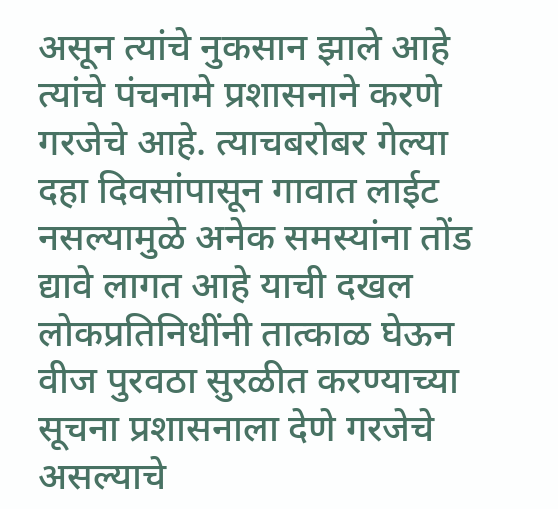असून त्यांचे नुकसान झाले आहे त्यांचे पंचनामे प्रशासनाने करणे गरजेचे आहे. त्याचबरोबर गेल्या दहा दिवसांपासून गावात लाईट नसल्यामुळे अनेक समस्यांना तोंड द्यावे लागत आहे याची दखल लोकप्रतिनिधींनी तात्काळ घेऊन वीज पुरवठा सुरळीत करण्याच्या सूचना प्रशासनाला देणे गरजेचे असल्याचे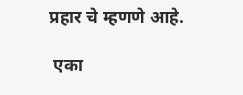प्रहार चे म्हणणे आहे.

 एका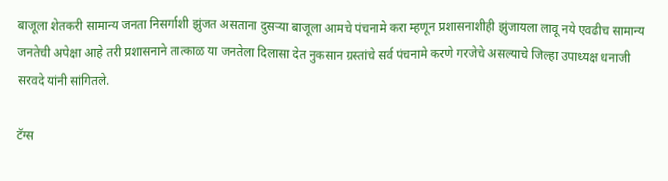बाजूला शेतकरी सामान्य जनता निसर्गाशी झुंजत असताना दुसऱ्या बाजूला आमचे पंचनामे करा म्हणून प्रशासनाशीही झुंजायला लावू नये एवढीच सामान्य जनतेची अपेक्षा आहे तरी प्रशासनाने तात्काळ या जनतेला दिलासा देत नुकसान ग्रस्तांचे सर्व पंचनामे करणे गरजेचे असल्याचे जिल्हा उपाध्यक्ष धनाजी सरवदे यांनी सांगितले.

टॅग्स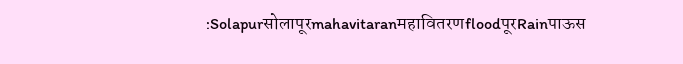:SolapurसोलापूरmahavitaranमहावितरणfloodपूरRainपाऊस